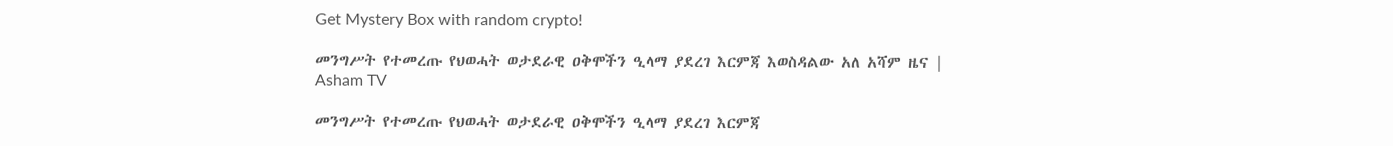Get Mystery Box with random crypto!

መንግሥት የተመረጡ የህወሓት ወታደራዊ ዐቅሞችን ዒላማ ያደረገ እርምጃ እወስዳልው አለ አሻም ዜና | Asham TV

መንግሥት የተመረጡ የህወሓት ወታደራዊ ዐቅሞችን ዒላማ ያደረገ እርምጃ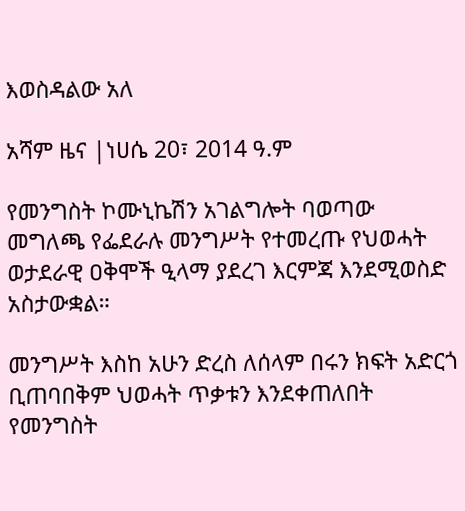እወስዳልው አለ

አሻም ዜና |ነሀሴ 20፣ 2014 ዓ.ም

የመንግስት ኮሙኒኬሽን አገልግሎት ባወጣው መግለጫ የፌደራሉ መንግሥት የተመረጡ የህወሓት ወታደራዊ ዐቅሞች ዒላማ ያደረገ እርምጃ እንደሚወስድ አስታውቋል።

መንግሥት እስከ አሁን ድረስ ለሰላም በሩን ክፍት አድርጎ ቢጠባበቅም ህወሓት ጥቃቱን እንደቀጠለበት የመንግስት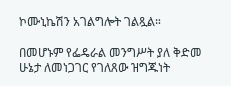ኮሙኒኬሽን አገልግሎት ገልጿል።

በመሆኑም የፌዴራል መንግሥት ያለ ቅድመ ሁኔታ ለመነጋገር የገለጸው ዝግጁነት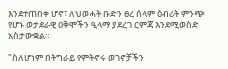እንደተጠበቀ ሆኖ፣ ለህወሓት ቡድን ፀረ ሰላም ዕብሪት ምንጭ የሆኑ ወታደራዊ ዐቅሞችን ዒላማ ያደረገ ርምጃ እንደሚወስድ አስታውቋል።

"ስለሆነም በትግራይ የምትኖሩ ወገኖቻችን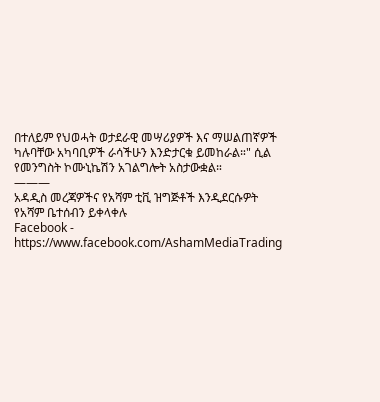በተለይም የህወሓት ወታደራዊ መሣሪያዎች እና ማሠልጠኛዎች ካሉባቸው አካባቢዎች ራሳችሁን እንድታርቁ ይመከራል።" ሲል የመንግስት ኮሙኒኬሽን አገልግሎት አስታውቋል።
———
አዳዲስ መረጃዎችና የአሻም ቲቪ ዝግጅቶች እንዲደርሱዎት የአሻም ቤተሰብን ይቀላቀሉ
Facebook - https://www.facebook.com/AshamMediaTrading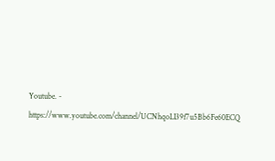Youtube. - https://www.youtube.com/channel/UCNhqoLI39f7u5Bb6Fe60ECQ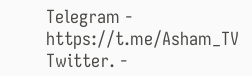Telegram - https://t.me/Asham_TV
Twitter. -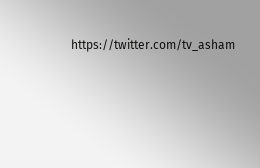https://twitter.com/tv_asham